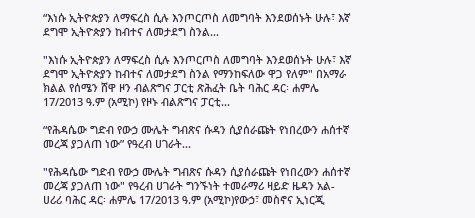“እነሱ ኢትዮጵያን ለማፍረስ ሲሉ እንጦርጦስ ለመግባት እንደወሰኑት ሁሉ፣ እኛ ደግሞ ኢትዮጵያን ከብተና ለመታደግ ስንል...

"እነሱ ኢትዮጵያን ለማፍረስ ሲሉ እንጦርጦስ ለመግባት እንደወሰኑት ሁሉ፣ እኛ ደግሞ ኢትዮጵያን ከብተና ለመታደግ ስንል የማንከፍለው ዋጋ የለም" በአማራ ክልል የሰሜን ሸዋ ዞን ብልጽግና ፓርቲ ጽሕፈት ቤት ባሕር ዳር፡ ሐምሌ 17/2013 ዓ.ም (አሚኮ) የዞኑ ብልጽግና ፓርቲ...

“የሕዳሴው ግድብ የውኃ ሙሌት ግብጽና ሱዳን ሲያሰራጩት የነበረውን ሐሰተኛ መረጃ ያጋለጠ ነው” የዓረብ ሀገራት...

"የሕዳሴው ግድብ የውኃ ሙሌት ግብጽና ሱዳን ሲያሰራጩት የነበረውን ሐሰተኛ መረጃ ያጋለጠ ነው" የዓረብ ሀገራት ግንኙነት ተመራማሪ ዛይድ ዜዳን አል-ሀሪሪ ባሕር ዳር፡ ሐምሌ 17/2013 ዓ.ም (አሚኮ)የውኃ፣ መስኖና ኢነርጂ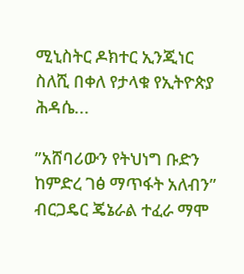ሚኒስትር ዶክተር ኢንጂነር ስለሺ በቀለ የታላቁ የኢትዮጵያ ሕዳሴ...

ʺአሸባሪውን የትህነግ ቡድን ከምድረ ገፅ ማጥፋት አለብን” ብርጋዴር ጄኔራል ተፈራ ማሞ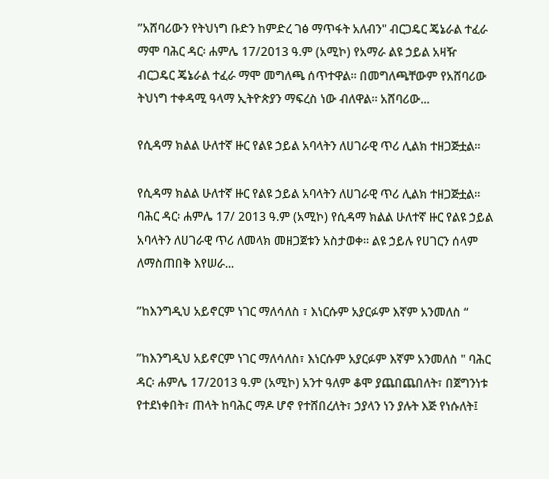ʺአሸባሪውን የትህነግ ቡድን ከምድረ ገፅ ማጥፋት አለብን" ብርጋዴር ጄኔራል ተፈራ ማሞ ባሕር ዳር፡ ሐምሌ 17/2013 ዓ.ም (አሚኮ) የአማራ ልዩ ኃይል አዛዥ ብርጋዴር ጄኔራል ተፈራ ማሞ መግለጫ ሰጥተዋል፡፡ በመግለጫቸውም የአሸባሪው ትህነግ ተቀዳሚ ዓላማ ኢትዮጵያን ማፍረስ ነው ብለዋል። አሸባሪው...

የሲዳማ ክልል ሁለተኛ ዙር የልዩ ኃይል አባላትን ለሀገራዊ ጥሪ ሊልክ ተዘጋጅቷል፡፡

የሲዳማ ክልል ሁለተኛ ዙር የልዩ ኃይል አባላትን ለሀገራዊ ጥሪ ሊልክ ተዘጋጅቷል፡፡ ባሕር ዳር፡ ሐምሌ 17/ 2013 ዓ.ም (አሚኮ) የሲዳማ ክልል ሁለተኛ ዙር የልዩ ኃይል አባላትን ለሀገራዊ ጥሪ ለመላክ መዘጋጀቱን አስታወቀ፡፡ ልዩ ኃይሉ የሀገርን ሰላም ለማስጠበቅ እየሠራ...

ʺከእንግዲህ አይኖርም ነገር ማለሳለስ ፣ እነርሱም አያርፉም እኛም አንመለስ “

ʺከእንግዲህ አይኖርም ነገር ማለሳለስ፣ እነርሱም አያርፉም እኛም አንመለስ " ባሕር ዳር፡ ሐምሌ 17/2013 ዓ.ም (አሚኮ) አንተ ዓለም ቆሞ ያጨበጨበለት፣ በጀግንነቱ የተደነቀበት፣ ጠላት ከባሕር ማዶ ሆኖ የተሸበረለት፣ ኃያላን ነን ያሉት እጅ የነሱለት፤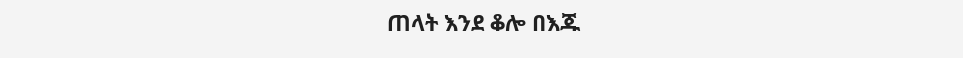ጠላት እንደ ቆሎ በእጁ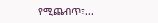የሚጨብጥ፣...